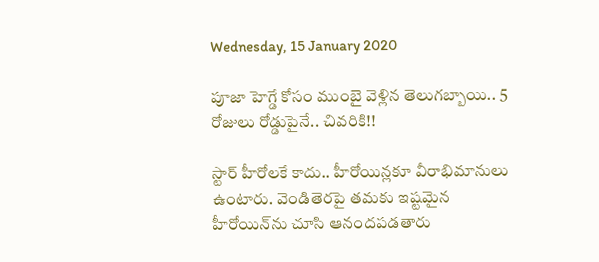Wednesday, 15 January 2020

పూజా హెగ్డే కోసం ముంబై వెళ్లిన తెలుగబ్బాయి.. 5 రోజులు రోడ్డుపైనే.. చివరికి!!

స్టార్ హీరోలకే కాదు.. హీరోయిన్లకూ వీరాభిమానులు ఉంటారు. వెండితెరపై తమకు ఇష్టమైన హీరోయిన్‌ను చూసి ఆనందపడతారు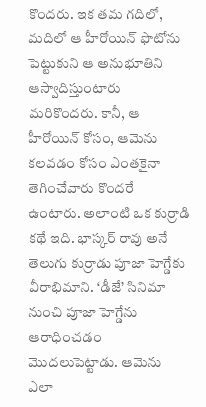కొందరు. ఇక తమ గదిలో, మదిలో ఆ హీరోయిన్‌ ఫొటోను పెట్టుకుని ఆ అనుభూతిని ఆస్వాదిస్తుంటారు మరికొందరు. కానీ, ఆ హీరోయిన్ కోసం, ఆమెను కలవడం కోసం ఎంతకైనా తెగించేవారు కొందరే ఉంటారు. అలాంటి ఒక కుర్రాడి కథే ఇది. భాస్కర్ రావు అనే తెలుగు కుర్రాడు పూజా హెగ్డేకు వీరాభిమాని. ‘డీజే’ సినిమా నుంచి పూజా హెగ్డేను ఆరాధించడం మొదలుపెట్టాడు. ఆమెను ఎలా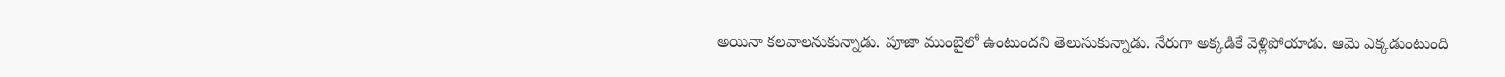అయినా కలవాలనుకున్నాడు. పూజా ముంబైలో ఉంటుందని తెలుసుకున్నాడు. నేరుగా అక్కడికే వెళ్లిపోయాడు. ఆమె ఎక్కడుంటుంది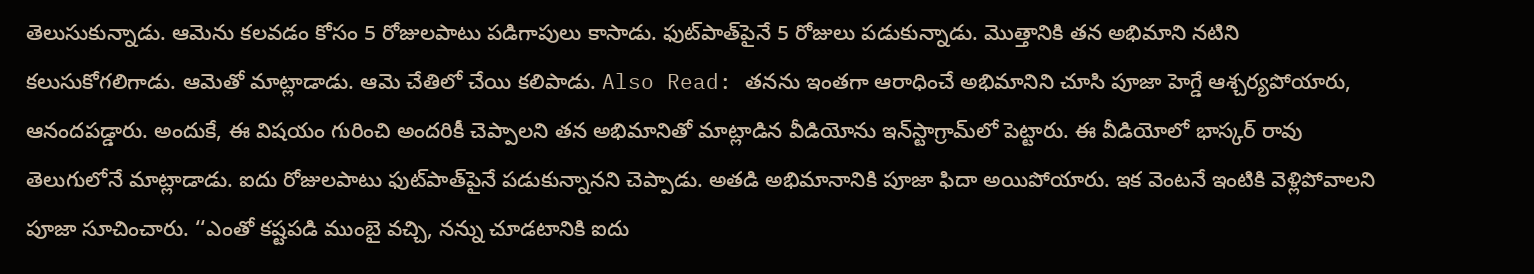తెలుసుకున్నాడు. ఆమెను కలవడం కోసం 5 రోజులపాటు పడిగాపులు కాసాడు. ఫుట్‌పాత్‌పైనే 5 రోజులు పడుకున్నాడు. మొత్తానికి తన అభిమాని నటిని కలుసుకోగలిగాడు. ఆమెతో మాట్లాడాడు. ఆమె చేతిలో చేయి కలిపాడు. Also Read: తనను ఇంతగా ఆరాధించే అభిమానిని చూసి పూజా హెగ్డే ఆశ్చర్యపోయారు, ఆనందపడ్డారు. అందుకే, ఈ విషయం గురించి అందరికీ చెప్పాలని తన అభిమానితో మాట్లాడిన వీడియోను ఇన్‌స్టాగ్రామ్‌లో పెట్టారు. ఈ వీడియోలో భాస్కర్ రావు తెలుగులోనే మాట్లాడాడు. ఐదు రోజులపాటు ఫుట్‌పాత్‌పైనే పడుకున్నానని చెప్పాడు. అతడి అభిమానానికి పూజా ఫిదా అయిపోయారు. ఇక వెంటనే ఇంటికి వెళ్లిపోవాలని పూజా సూచించారు. ‘‘ఎంతో కష్టపడి ముంబై వచ్చి, నన్ను చూడటానికి ఐదు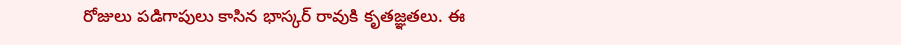రోజులు పడిగాపులు కాసిన భాస్కర్ రావుకి కృతజ్ఞతలు. ఈ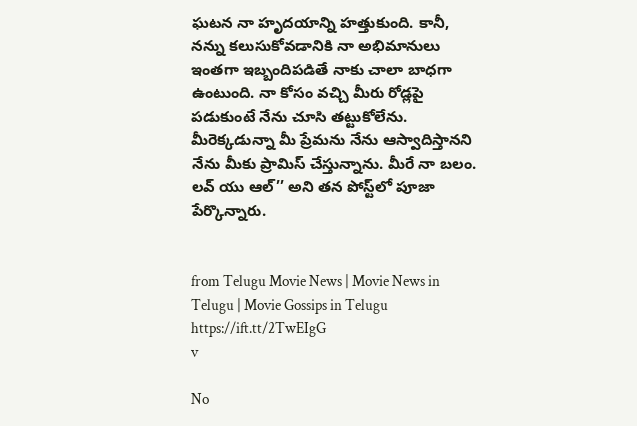ఘటన నా హృదయాన్ని హత్తుకుంది. కానీ, నన్ను కలుసుకోవడానికి నా అభిమానులు ఇంతగా ఇబ్బందిపడితే నాకు చాలా బాధగా ఉంటుంది. నా కోసం వచ్చి మీరు రోడ్లపై పడుకుంటే నేను చూసి తట్టుకోలేను. మీరెక్కడున్నా మీ ప్రేమను నేను ఆస్వాదిస్తానని నేను మీకు ప్రామిస్ చేస్తున్నాను. మీరే నా బలం. లవ్ యు ఆల్’’ అని తన పోస్ట్‌లో పూజా పేర్కొన్నారు.


from Telugu Movie News | Movie News in Telugu | Movie Gossips in Telugu https://ift.tt/2TwEIgG
v

No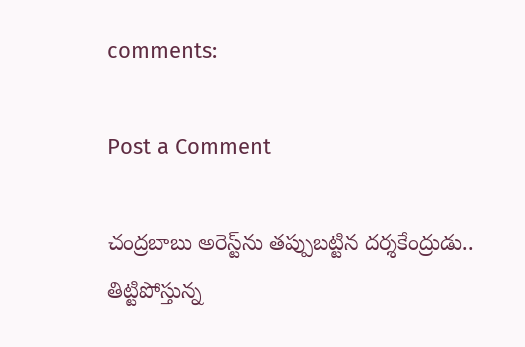comments:

Post a Comment

చంద్రబాబు అరెస్ట్‌ను తప్పుబట్టిన దర్శకేంద్రుడు.. తిట్టిపోస్తున్న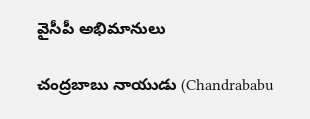వైసీపీ అభిమానులు

చంద్రబాబు నాయుడు (Chandrababu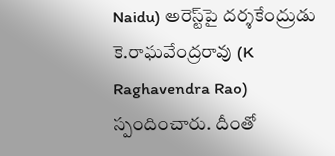Naidu) అరెస్ట్‌పై దర్శకేంద్రుడు కె.రాఘవేంద్రరావు (K Raghavendra Rao) స్పందించారు. దీంతో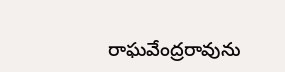రాఘవేంద్రరావును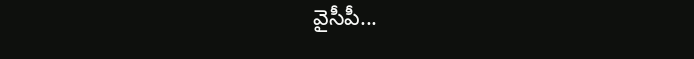వైసీపీ...